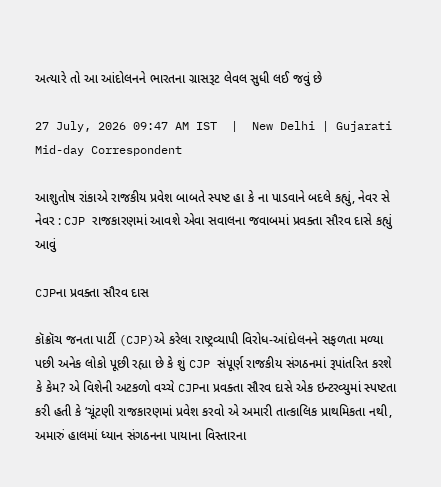અત્યારે તો આ આંદોલનને ભારતના ગ્રાસરૂટ લેવલ સુધી લઈ જવું છે

27 July, 2026 09:47 AM IST  |  New Delhi | Gujarati Mid-day Correspondent

આશુતોષ રાંકાએ રાજકીય પ્રવેશ બાબતે સ્પષ્ટ હા કે ના પાડવાને બદલે કહ્યું, નેવર સે નેવર : CJP રાજકારણમાં આવશે એવા સવાલના જવાબમાં પ્રવક્તા સૌરવ દાસે કહ્યું આવું

CJPના પ્રવક્તા સૌરવ દાસ

કૉક્રૉચ જનતા પાર્ટી (CJP)એ કરેલા રાષ્ટ્રવ્યાપી વિરોધ-આંદોલનને સફળતા મળ્યા પછી અનેક લોકો પૂછી રહ્યા છે કે શું CJP સંપૂર્ણ રાજકીય સંગઠનમાં રૂપાંતરિત કરશે કે કેમ? એ વિશેની અટકળો વચ્ચે CJPના પ્રવક્તા સૌરવ દાસે એક ઇન્ટરવ્યુમાં સ્પષ્ટતા કરી હતી કે ‘ચૂંટણી રાજકારણમાં પ્રવેશ કરવો એ અમારી તાત્કાલિક પ્રાથમિકતા નથી, અમારું હાલમાં ધ્યાન સંગઠનના પાયાના વિસ્તારના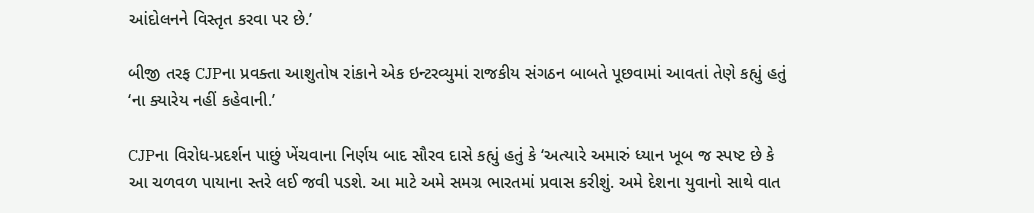આંદોલનને વિસ્તૃત કરવા પર છે.’

બીજી તરફ CJPના પ્રવક્તા આશુતોષ રાંકાને એક ઇન્ટરવ્યુમાં રાજકીય સંગઠન બાબતે પૂછવામાં આવતાં તેણે કહ્યું હતું ‘ના ક્યારેય નહીં કહેવાની.’

CJPના વિરોધ-પ્રદર્શન પાછું ખેંચવાના નિર્ણય બાદ સૌરવ દાસે કહ્યું હતું કે ‘અત્યારે અમારું ધ્યાન ખૂબ જ સ્પષ્ટ છે કે આ ચળવળ પાયાના સ્તરે લઈ જવી પડશે. આ માટે અમે સમગ્ર ભારતમાં પ્રવાસ કરીશું. અમે દેશના યુવાનો સાથે વાત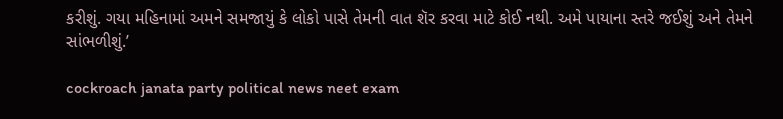કરીશું. ગયા મહિનામાં અમને સમજાયું કે લોકો પાસે તેમની વાત શૅર કરવા માટે કોઈ નથી. અમે પાયાના સ્તરે જઈશું અને તેમને સાંભળીશું.’

cockroach janata party political news neet exam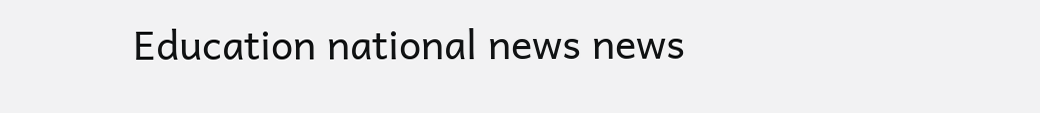Education national news news